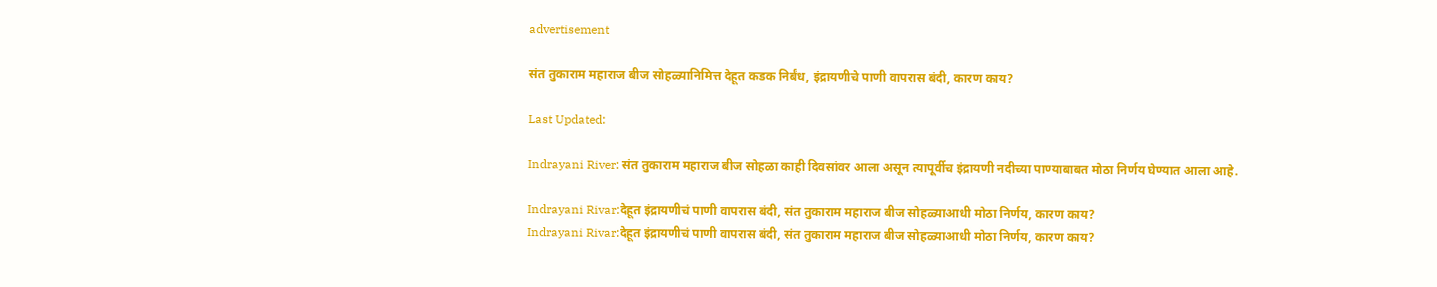advertisement

संत तुकाराम महाराज बीज सोहळ्यानिमित्त देहूत कडक निर्बंध, इंद्रायणीचे पाणी वापरास बंदी, कारण काय?

Last Updated:

Indrayani River: संत तुकाराम महाराज बीज सोहळा काही दिवसांवर आला असून त्यापूर्वीच इंद्रायणी नदीच्या पाण्याबाबत मोठा निर्णय घेण्यात आला आहे.

Indrayani Rivar:देहूत इंद्रायणीचं पाणी वापरास बंदी, संत तुकाराम महाराज बीज सोहळ्याआधी मोठा निर्णय, कारण काय?
Indrayani Rivar:देहूत इंद्रायणीचं पाणी वापरास बंदी, संत तुकाराम महाराज बीज सोहळ्याआधी मोठा निर्णय, कारण काय?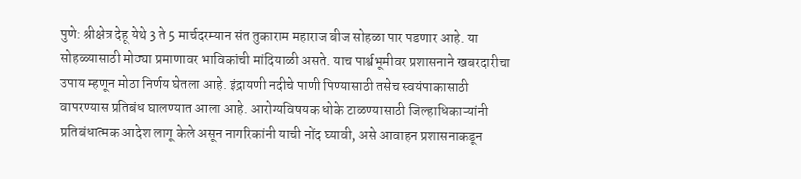पुणे: श्रीक्षेत्र देहू येथे 3 ते 5 मार्चदरम्यान संत तुकाराम महाराज बीज सोहळा पार पडणार आहे. या सोहळ्यासाठी मोठ्या प्रमाणावर भाविकांची मांदियाळी असते. याच पार्श्वभूमीवर प्रशासनाने खबरदारीचा उपाय म्हणून मोठा निर्णय घेतला आहे. इंद्रायणी नदीचे पाणी पिण्यासाठी तसेच स्वयंपाकासाठी वापरण्यास प्रतिबंध घालण्यात आला आहे. आरोग्यविषयक धोके टाळण्यासाठी जिल्हाधिकाऱ्यांनी प्रतिबंधात्मक आदेश लागू केले असून नागरिकांनी याची नोंद घ्यावी, असे आवाहन प्रशासनाकडून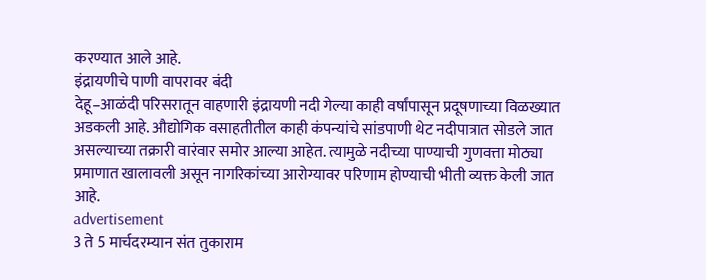करण्यात आले आहे.
इंद्रायणीचे पाणी वापरावर बंदी
देहू–आळंदी परिसरातून वाहणारी इंद्रायणी नदी गेल्या काही वर्षांपासून प्रदूषणाच्या विळख्यात अडकली आहे. औद्योगिक वसाहतीतील काही कंपन्यांचे सांडपाणी थेट नदीपात्रात सोडले जात असल्याच्या तक्रारी वारंवार समोर आल्या आहेत. त्यामुळे नदीच्या पाण्याची गुणवत्ता मोठ्या प्रमाणात खालावली असून नागरिकांच्या आरोग्यावर परिणाम होण्याची भीती व्यक्त केली जात आहे.
advertisement
3 ते 5 मार्चदरम्यान संत तुकाराम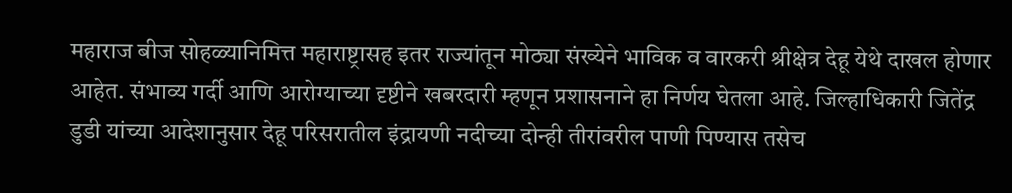महाराज बीज सोहळ्यानिमित्त महाराष्ट्रासह इतर राज्यांतून मोठ्या संख्येने भाविक व वारकरी श्रीक्षेत्र देहू येथे दाखल होणार आहेत. संभाव्य गर्दी आणि आरोग्याच्या दृष्टीने खबरदारी म्हणून प्रशासनाने हा निर्णय घेतला आहे. जिल्हाधिकारी जितेंद्र डुडी यांच्या आदेशानुसार देहू परिसरातील इंद्रायणी नदीच्या दोन्ही तीरांवरील पाणी पिण्यास तसेच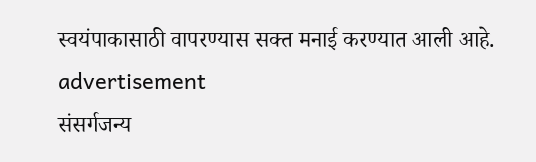स्वयंपाकासाठी वापरण्यास सक्त मनाई करण्यात आली आहे.
advertisement
संसर्गजन्य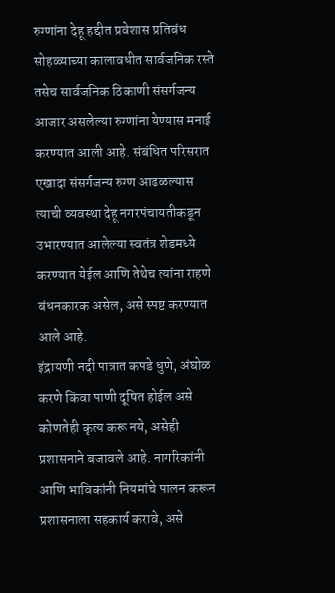रुग्णांना देहू हद्दीत प्रवेशास प्रतिबंध
सोहळ्याच्या कालावधीत सार्वजनिक रस्ते तसेच सार्वजनिक ठिकाणी संसर्गजन्य आजार असलेल्या रुग्णांना येण्यास मनाई करण्यात आली आहे. संबंधित परिसरात एखादा संसर्गजन्य रुग्ण आढळल्यास त्याची व्यवस्था देहू नगरपंचायतीकडून उभारण्यात आलेल्या स्वतंत्र शेडमध्ये करण्यात येईल आणि तेथेच त्यांना राहणे बंधनकारक असेल, असे स्पष्ट करण्यात आले आहे.
इंद्रायणी नदी पात्रात कपडे धुणे, अंघोळ करणे किंवा पाणी दूषित होईल असे कोणतेही कृत्य करू नये, असेही प्रशासनाने बजावले आहे. नागरिकांनी आणि भाविकांनी नियमांचे पालन करून प्रशासनाला सहकार्य करावे, असे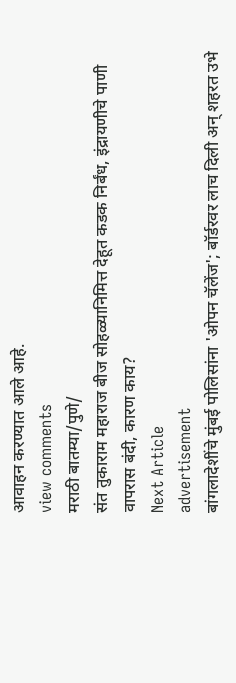आवाहन करण्यात आले आहे.
view comments
मराठी बातम्या/पुणे/
संत तुकाराम महाराज बीज सोहळ्यानिमित्त देहूत कडक निर्बंध, इंद्रायणीचे पाणी वापरास बंदी, कारण काय?
Next Article
advertisement
बांगलादेशींचे मुंबई पोलिसांना 'ओपन चॅलेंज'; बॉर्डरवर लाच दिली अन् शहरत उभे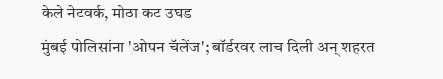केले नेटवर्क, मोठा कट उघड
मुंबई पोलिसांना 'ओपन चॅलेंज'; बॉर्डरवर लाच दिली अन् शहरत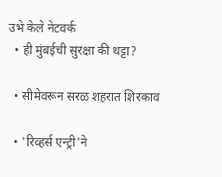उभे केले नेटवर्क
  • ही मुंबईची सुरक्षा की थट्टा?

  • सीमेवरून सरळ शहरात शिरकाव

  • 'रिव्हर्स एन्ट्री'ने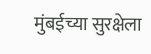मुंबईच्या सुरक्षेला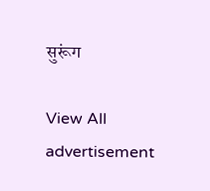सुरूंग

View All
advertisement